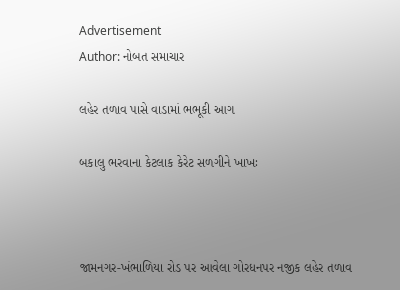Advertisement
Author: નોબત સમાચાર

લહેર તળાવ પાસે વાડામાં ભભૂકી આગ

બકાલુ ભરવાના કેટલાક કેરેટ સળગીને ખાખઃ



જામનગર-ખંભાળિયા રોડ પર આવેલા ગોરધનપર નજીક લહેર તળાવ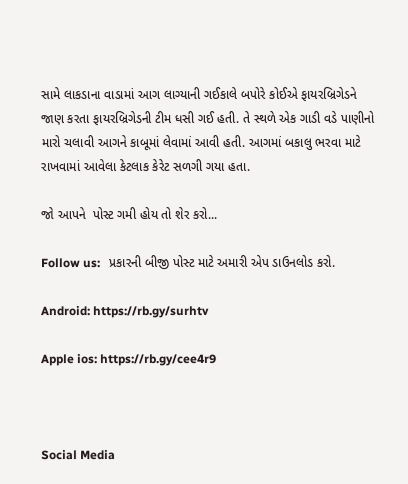સામે લાકડાના વાડામાં આગ લાગ્યાની ગઈકાલે બપોરે કોઈએ ફાયરબ્રિગેડને જાણ કરતા ફાયરબ્રિગેડની ટીમ ધસી ગઈ હતી. તે સ્થળે એક ગાડી વડે પાણીનો મારો ચલાવી આગને કાબૂમાં લેવામાં આવી હતી. આગમાં બકાલુ ભરવા માટે રાખવામાં આવેલા કેટલાક કેરેટ સળગી ગયા હતા.

જો આપને  પોસ્ટ ગમી હોય તો શેર કરો...

Follow us:   પ્રકારની બીજી પોસ્ટ માટે અમારી એપ ડાઉનલોડ કરો.

Android: https://rb.gy/surhtv

Apple ios: https://rb.gy/cee4r9



Social Media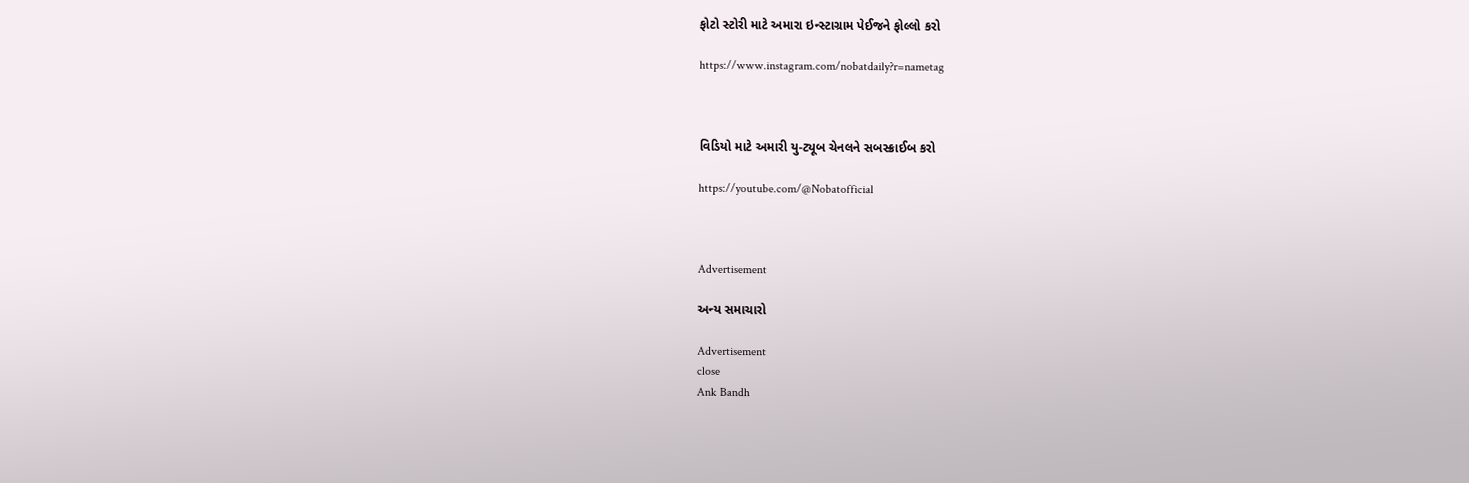ફોટો સ્ટોરી માટે અમારા ઇન્સ્ટાગ્રામ પેઈજને ફોલ્લો કરો

https://www.instagram.com/nobatdaily?r=nametag



વિડિયો માટે અમારી યુ-ટ્યૂબ ચેનલને સબસ્ક્રાઈબ કરો

https://youtube.com/@Nobatofficial



Advertisement

અન્ય સમાચારો

Advertisement
close
Ank Bandh